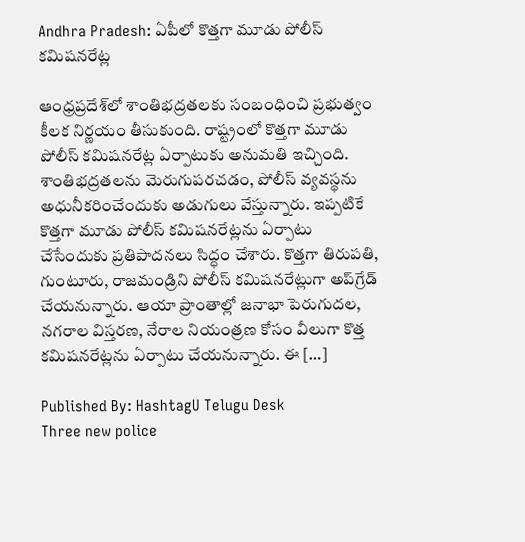Andhra Pradesh: ఏపీలో కొత్తగా మూడు పోలీస్ కమిషనరేట్ల

ఆంధ్రప్రదేశ్‌లో శాంతిభద్రతలకు సంబంధించి ప్రభుత్వం కీలక నిర్ణయం తీసుకుంది. రాష్ట్రంలో కొత్తగా మూడు పోలీస్ కమిషనరేట్ల ఏర్పాటుకు అనుమతి ఇచ్చింది. శాంతిభద్రతలను మెరుగుపరచడం, పోలీస్ వ్యవస్థను అధునీకరించేందుకు అడుగులు వేస్తున్నారు. ఇప్పటికే కొత్తగా మూడు పోలీస్ కమిషనరేట్లను ఏర్పాటు చేసేందుకు ప్రతిపాదనలు సిద్ధం చేశారు. కొత్తగా తిరుపతి, గుంటూరు, రాజమండ్రిని పోలీస్ కమిషనరేట్లుగా అప్‌గ్రేడ్ చేయనున్నారు. ఆయా ప్రాంతాల్లో జనాభా పెరుగుదల, నగరాల విస్తరణ, నేరాల నియంత్రణ కోసం వీలుగా కొత్త కమిషనరేట్లను ఏర్పాటు చేయనున్నారు. ఈ […]

Published By: HashtagU Telugu Desk
Three new police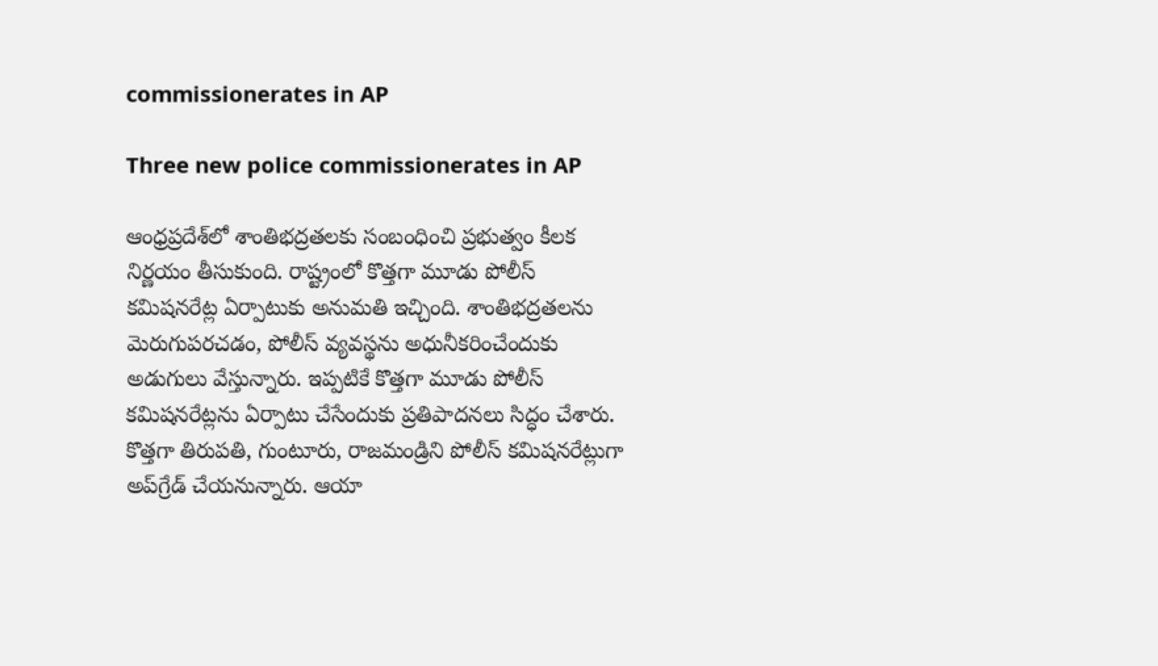commissionerates in AP

Three new police commissionerates in AP

ఆంధ్రప్రదేశ్‌లో శాంతిభద్రతలకు సంబంధించి ప్రభుత్వం కీలక నిర్ణయం తీసుకుంది. రాష్ట్రంలో కొత్తగా మూడు పోలీస్ కమిషనరేట్ల ఏర్పాటుకు అనుమతి ఇచ్చింది. శాంతిభద్రతలను మెరుగుపరచడం, పోలీస్ వ్యవస్థను అధునీకరించేందుకు అడుగులు వేస్తున్నారు. ఇప్పటికే కొత్తగా మూడు పోలీస్ కమిషనరేట్లను ఏర్పాటు చేసేందుకు ప్రతిపాదనలు సిద్ధం చేశారు. కొత్తగా తిరుపతి, గుంటూరు, రాజమండ్రిని పోలీస్ కమిషనరేట్లుగా అప్‌గ్రేడ్ చేయనున్నారు. ఆయా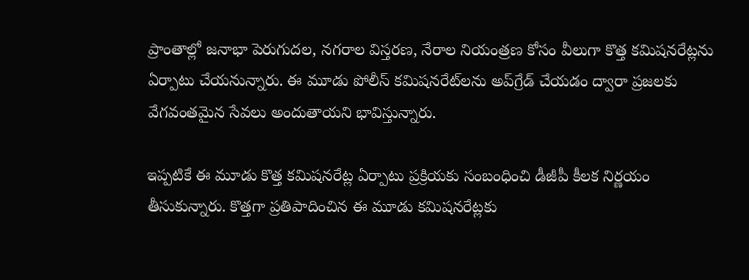ప్రాంతాల్లో జనాభా పెరుగుదల, నగరాల విస్తరణ, నేరాల నియంత్రణ కోసం వీలుగా కొత్త కమిషనరేట్లను ఏర్పాటు చేయనున్నారు. ఈ మూడు పోలీస్ కమిషనరేట్‌లను అప్‌గ్రేడ్ చేయడం ద్వారా ప్రజలకు వేగవంతమైన సేవలు అందుతాయని భావిస్తున్నారు.

ఇప్పటికే ఈ మూడు కొత్త కమిషనరేట్ల ఏర్పాటు ప్రక్రియకు సంబంధించి డీజీపీ కీలక నిర్ణయం తీసుకున్నారు. కొత్తగా ప్రతిపాదించిన ఈ మూడు కమిషనరేట్లకు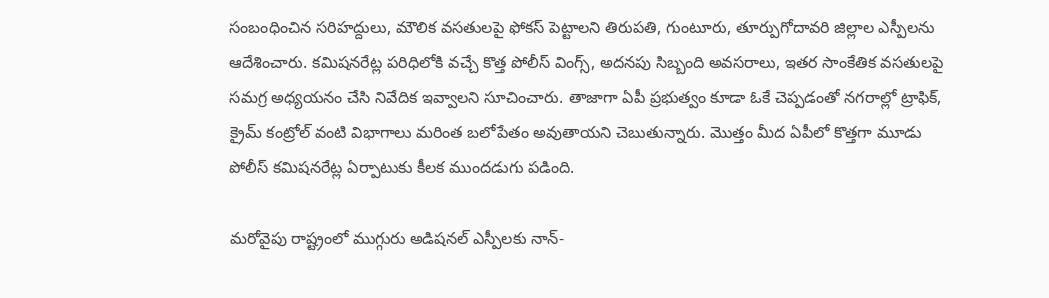సంబంధించిన సరిహద్దులు, మౌలిక వసతులపై ఫోకస్ పెట్టాలని తిరుపతి, గుంటూరు, తూర్పుగోదావరి జిల్లాల ఎస్పీలను ఆదేశించారు. కమిషనరేట్ల పరిధిలోకి వచ్చే కొత్త పోలీస్ వింగ్స్, అదనపు సిబ్బంది అవసరాలు, ఇతర సాంకేతిక వసతులపై సమగ్ర అధ్యయనం చేసి నివేదిక ఇవ్వాలని సూచించారు. తాజాగా ఏపీ ప్రభుత్వం కూడా ఓకే చెప్పడంతో నగరాల్లో ట్రాఫిక్, క్రైమ్ కంట్రోల్ వంటి విభాగాలు మరింత బలోపేతం అవుతాయని చెబుతున్నారు. మొత్తం మీద ఏపీలో కొత్తగా మూడు పోలీస్ కమిషనరేట్ల ఏర్పాటుకు కీలక ముందడుగు పడింది.

మరోవైపు రాష్ట్రంలో ముగ్గురు అడిషనల్ ఎస్పీలకు నాన్-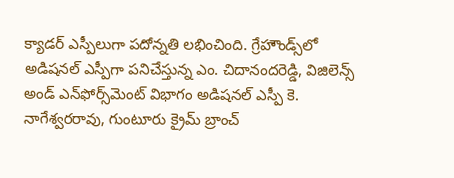క్యాడర్ ఎస్పీలుగా పదోన్నతి లభించింది. గ్రేహౌండ్స్‌లో అడిషనల్ ఎస్పీగా పనిచేస్తున్న ఎం. చిదానందరెడ్డి, విజిలెన్స్‌ అండ్ ఎన్‌ఫోర్స్‌మెంట్ విభాగం అడిషనల్ ఎస్పీ కె. నాగేశ్వరరావు, గుంటూరు క్రైమ్ బ్రాంచ్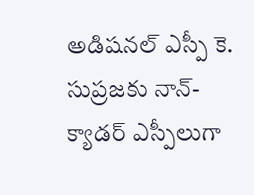అడిషనల్ ఎస్పీ కె. సుప్రజకు నాన్-క్యాడర్ ఎస్పీలుగా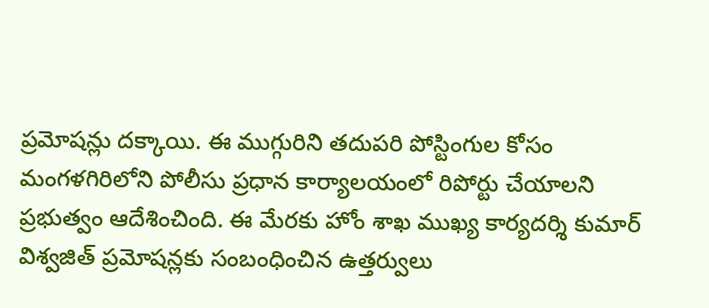ప్రమోషన్లు దక్కాయి. ఈ ముగ్గురిని తదుపరి పోస్టింగుల కోసం మంగళగిరిలోని పోలీసు ప్రధాన కార్యాలయంలో రిపోర్టు చేయాలని ప్రభుత్వం ఆదేశించింది. ఈ మేరకు హోం శాఖ ముఖ్య కార్యదర్శి కుమార్ విశ్వజిత్ ప్రమోషన్లకు సంబంధించిన ఉత్తర్వులు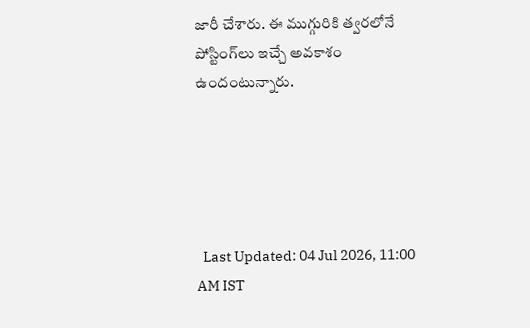జారీ చేశారు. ఈ ముగ్గురికి త్వరలోనే పోస్టింగ్‌లు ఇచ్చే అవకాశం ఉందంటున్నారు.





  Last Updated: 04 Jul 2026, 11:00 AM IST